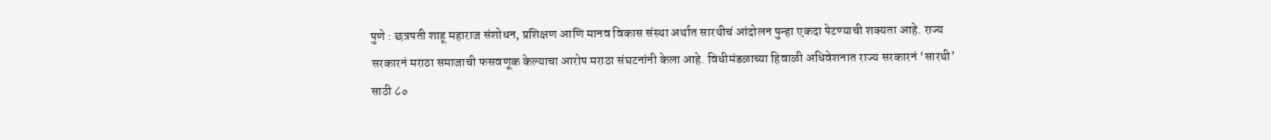पुणे : छत्रपती शाहू महाराज संशोधन, प्रशिक्षण आणि मानव विकास संस्था अर्थात सारथीचं आंदोलन पुन्हा एकदा पेटण्याची शक्यता आहे. राज्य सरकारनं मराठा समाजाची फसवणूक केल्याचा आरोप मराठा संघटनांनी केला आहे. विधीमंडळाच्या हिवाळी अधिवेशनात राज्य सरकारनं ‘सारथी’ साठी ८०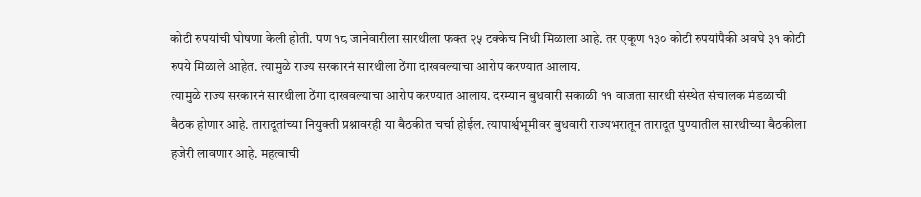कोटी रुपयांची घोषणा केली होती. पण १८ जानेवारीला सारथीला फक्त २५ टक्केच निधी मिळाला आहे. तर एकूण १३० कोटी रुपयांपैकी अवघे ३१ कोटी रुपये मिळाले आहेत. त्यामुळे राज्य सरकारनं सारथीला ठेंगा दाखवल्याचा आरोप करण्यात आलाय.
त्यामुळे राज्य सरकारनं सारथीला ठेंगा दाखवल्याचा आरोप करण्यात आलाय. दरम्यान बुधवारी सकाळी ११ वाजता सारथी संस्थेत संचालक मंडळाची बैठक होणार आहे. तारादूतांच्या नियुक्ती प्रश्नावरही या बैठकीत चर्चा होईल. त्यापार्श्वभूमीवर बुधवारी राज्यभरातून तारादूत पुण्यातील सारथीच्या बैठकीला हजेरी लावणार आहे. महत्वाची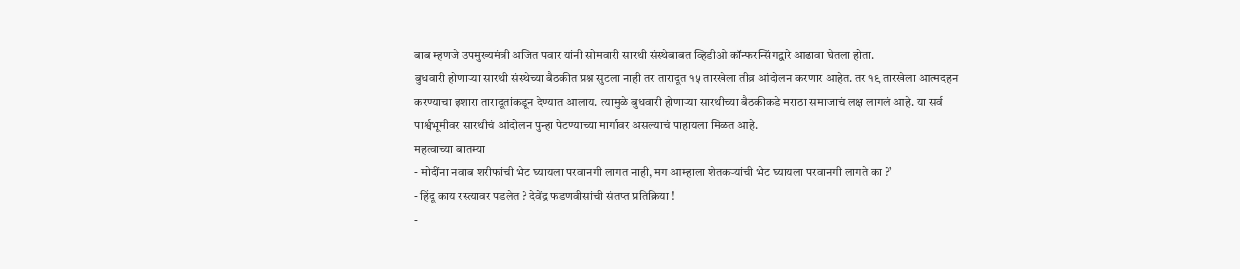बाब म्हणजे उपमुख्यमंत्री अजित पवार यांनी सोमवारी सारथी संस्थेबाबत व्हिडीओ कॉन्फरन्सिंगद्वारे आढावा घेतला होता.
बुधवारी होणाऱ्या सारथी संस्थेच्या बैठकीत प्रश्न सुटला नाही तर तारादूत १५ तारखेला तीव्र आंदोलन करणार आहेत. तर १९ तारखेला आत्मदहन करण्याचा इशारा तारादूतांकडून देण्यात आलाय. त्यामुळे बुधवारी होणाऱ्या सारथीच्या बैठकीकडे मराठा समाजाचं लक्ष लागलं आहे. या सर्व पार्श्वभूमीवर सारथीचं आंदोलन पुन्हा पेटण्याच्या मार्गावर असल्याचं पाहायला मिळत आहे.
महत्वाच्या बातम्या
- मोदींना नवाब शरीफांची भेट घ्यायला परवानगी लागत नाही, मग आम्हाला शेतकऱ्यांची भेट घ्यायला परवानगी लागते का ?’
- हिंदू काय रस्त्यावर पडलेत ? देवेंद्र फडणवीसांची संतप्त प्रतिक्रिया !
-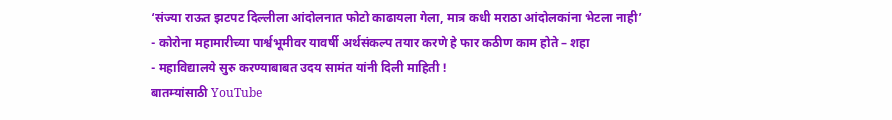‘संज्या राऊत झटपट दिल्लीला आंदोलनात फोटो काढायला गेला, मात्र कधी मराठा आंदोलकांना भेटला नाही’
- कोरोना महामारीच्या पार्श्वभूमीवर यावर्षी अर्थसंकल्प तयार करणे हे फार कठीण काम होते – शहा
- महाविद्यालये सुरु करण्याबाबत उदय सामंत यांनी दिली माहिती !
बातम्यांसाठी YouTube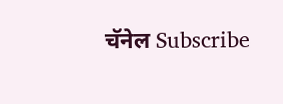चॅनेल Subscribe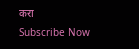करा
Subscribe Now